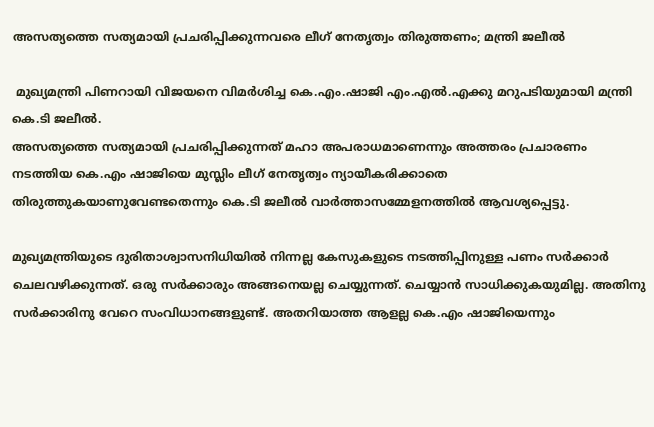അസത്യത്തെ സത്യമായി പ്രചരിപ്പിക്കുന്നവരെ ലീഗ് നേതൃത്വം തിരുത്തണം; മന്ത്രി ജലീല്‍

 മുഖ്യമന്ത്രി പിണറായി വിജയനെ വിമര്‍ശിച്ച കെ.എം.ഷാജി എം.എല്‍.എക്കു മറുപടിയുമായി മന്ത്രി കെ.ടി ജലീല്‍.
അസത്യത്തെ സത്യമായി പ്രചരിപ്പിക്കുന്നത് മഹാ അപരാധമാണെന്നും അത്തരം പ്രചാരണം നടത്തിയ കെ.എം ഷാജിയെ മുസ്ലിം ലീഗ് നേതൃത്വം ന്യായീകരിക്കാതെ തിരുത്തുകയാണുവേണ്ടതെന്നും കെ.ടി ജലീല്‍ വാര്‍ത്താസമ്മേളനത്തില്‍ ആവശ്യപ്പെട്ടു.

മുഖ്യമന്ത്രിയുടെ ദുരിതാശ്വാസനിധിയില്‍ നിന്നല്ല കേസുകളുടെ നടത്തിപ്പിനുള്ള പണം സര്‍ക്കാര്‍ ചെലവഴിക്കുന്നത്. ഒരു സര്‍ക്കാരും അങ്ങനെയല്ല ചെയ്യുന്നത്. ചെയ്യാന്‍ സാധിക്കുകയുമില്ല. അതിനു സര്‍ക്കാരിനു വേറെ സംവിധാനങ്ങളുണ്ട്. അതറിയാത്ത ആളല്ല കെ.എം ഷാജിയെന്നും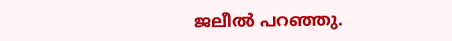ജലീല്‍ പറഞ്ഞു.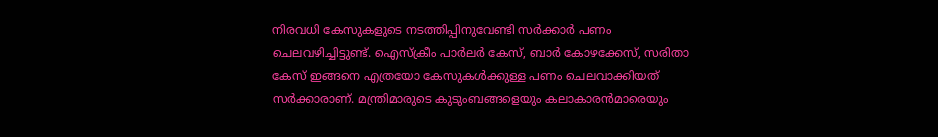നിരവധി കേസുകളുടെ നടത്തിപ്പിനുവേണ്ടി സര്‍ക്കാര്‍ പണം ചെലവഴിച്ചിട്ടുണ്ട്. ഐസ്‌ക്രീം പാര്‍ലര്‍ കേസ്, ബാര്‍ കോഴക്കേസ്, സരിതാ കേസ് ഇങ്ങനെ എത്രയോ കേസുകള്‍ക്കുള്ള പണം ചെലവാക്കിയത് സര്‍ക്കാരാണ്. മന്ത്രിമാരുടെ കുടുംബങ്ങളെയും കലാകാരന്‍മാരെയും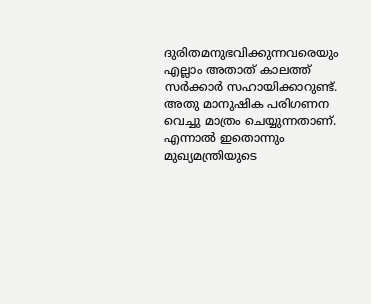ദുരിതമനുഭവിക്കുന്നവരെയും എല്ലാം അതാത് കാലത്ത് സര്‍ക്കാര്‍ സഹായിക്കാറുണ്ട്. അതു മാനുഷിക പരിഗണന വെച്ചു മാത്രം ചെയ്യുന്നതാണ്. എന്നാല്‍ ഇതൊന്നും മുഖ്യമന്ത്രിയുടെ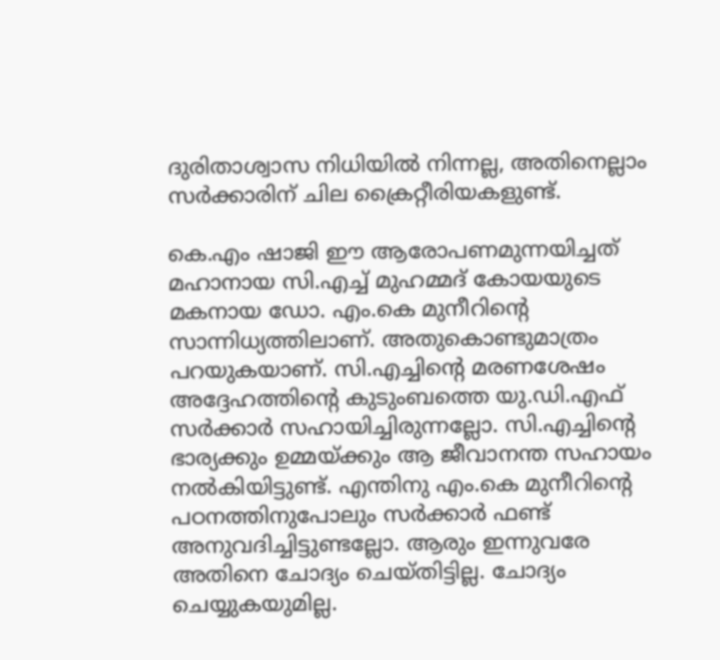ദുരിതാശ്വാസ നിധിയില്‍ നിന്നല്ല, അതിനെല്ലാം സര്‍ക്കാരിന് ചില ക്രൈറ്റീരിയകളുണ്ട്.

കെ.എം ഷാജി ഈ ആരോപണമുന്നയിച്ചത് മഹാനായ സി.എച്ച്‌ മുഹമ്മദ് കോയയുടെ മകനായ ഡോ. എം.കെ മുനീറിന്റെ സാന്നിധ്യത്തിലാണ്. അതുകൊണ്ടുമാത്രം പറയുകയാണ്. സി.എച്ചിന്റെ മരണശേഷം അദ്ദേഹത്തിന്റെ കുടുംബത്തെ യു.ഡി.എഫ് സര്‍ക്കാര്‍ സഹായിച്ചിരുന്നല്ലോ. സി.എച്ചിന്റെ ഭാര്യക്കും ഉമ്മയ്ക്കും ആ ജീവാനന്ത സഹായം നല്‍കിയിട്ടുണ്ട്. എന്തിനു എം.കെ മുനീറിന്റെ പഠനത്തിനുപോലും സര്‍ക്കാര്‍ ഫണ്ട് അനുവദിച്ചിട്ടുണ്ടല്ലോ. ആരും ഇന്നുവരേ അതിനെ ചോദ്യം ചെയ്തിട്ടില്ല. ചോദ്യം ചെയ്യുകയുമില്ല.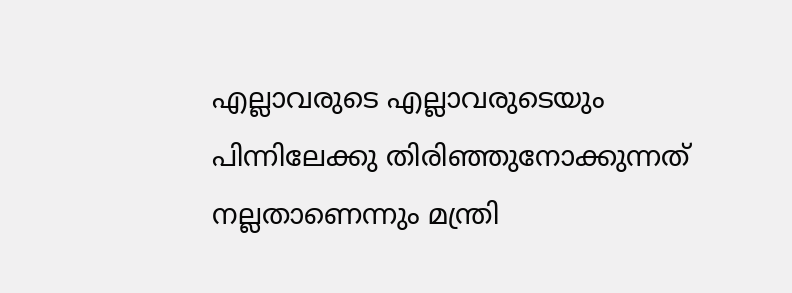എല്ലാവരുടെ എല്ലാവരുടെയും പിന്നിലേക്കു തിരിഞ്ഞുനോക്കുന്നത് നല്ലതാണെന്നും മന്ത്രി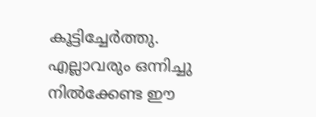കൂട്ടിച്ചേര്‍ത്തു.
എല്ലാവരും ഒന്നിച്ചു നില്‍ക്കേണ്ട ഈ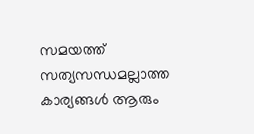സമയത്ത് സത്യസന്ധമല്ലാത്ത കാര്യങ്ങള്‍ ആരും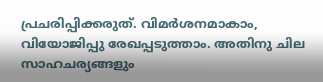പ്രചരിപ്പിക്കരുത്. വിമര്‍ശനമാകാം, വിയോജിപ്പു രേഖപ്പടുത്താം. അതിനു ചില സാഹചര്യങ്ങളും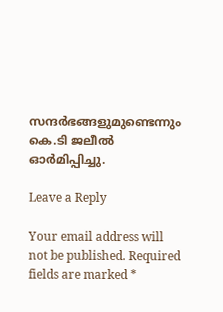സന്ദര്‍ഭങ്ങളുമുണ്ടെന്നും കെ.ടി ജലീല്‍ ഓര്‍മിപ്പിച്ചു.

Leave a Reply

Your email address will not be published. Required fields are marked *